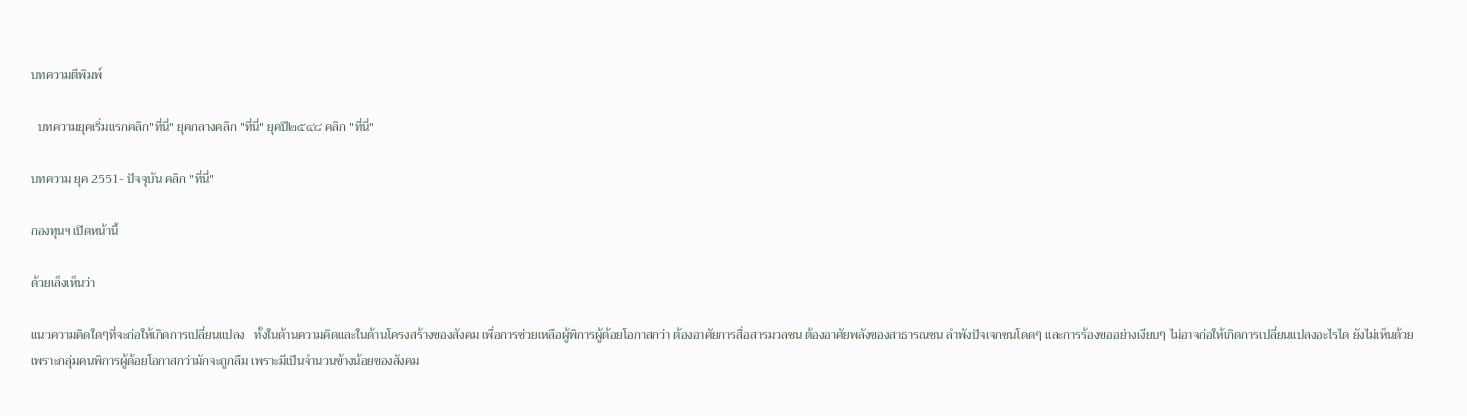บทความตีพิมพ์

  บทความยุคเริ่มแรกคลิก"ที่นี่" ยุคกลางคลิก "ที่นี่" ยุคปี๒๕๔๘ คลิก "ที่นี่"

บทความ ยุค 2551- ปัจจุบัน คลิก "ที่นี่"

กองทุนฯ เปิดหน้านี้

ด้วยเล็งเห็นว่า

แนวความคิดใดๆที่จะก่อให้เกิดการเปลี่ยนแปลง   ทั้งในด้านความคิดและในด้านโครงสร้างของสังคม เพื่อการช่วยเหลือผู้พิการผู้ด้อยโอกาสกว่า ต้องอาศัยการสื่อสารมวลชน ต้องอาศัยพลังของสาธารณชน ลำพังปัจเจกชนโดดๆ และการร้องขออย่างเงียบๆ ไม่อาจก่อให้เกิดการเปลี่ยนแปลงอะไรได ยังไม่เห็นด้วย เพราะกลุ่มคนพิการผู้ด้อยโอกาสกว่ามักจะถูกลืม เพราะมีเป็นจำนวนข้างน้อยของสังคม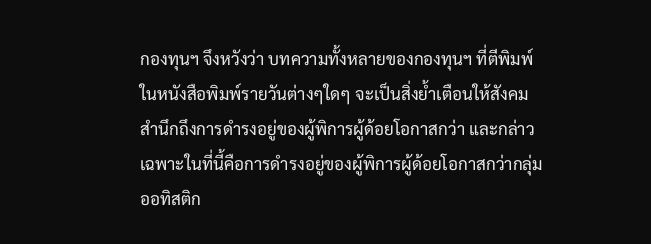กองทุนฯ จึงหวังว่า บทความทั้งหลายของกองทุนฯ ที่ตีพิมพ์ในหนังสือพิมพ์รายวันต่างๆใดๆ จะเป็นสิ่งย้ำเตือนให้สังคมสำนึกถึงการดำรงอยู่ของผู้พิการผู้ด้อยโอกาสกว่า และกล่าวเฉพาะในที่นี้คือการดำรงอยู่ของผู้พิการผู้ด้อยโอกาสกว่ากลุ่มออทิสติก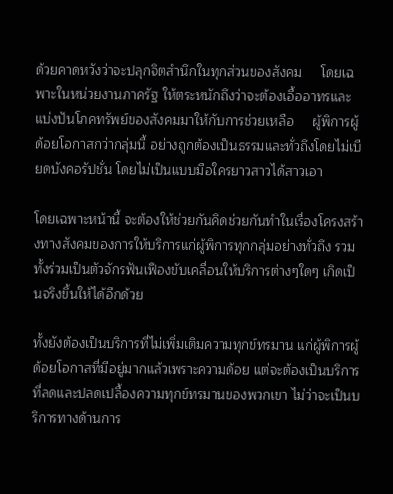ด้วยคาดหวังว่าจะปลุกจิตสำนึกในทุกส่วนของสังคม     โดยเฉพาะในหน่วยงานภาครัฐ ให้ตระหนักถึงว่าจะต้องเอื้ออาทรและแบ่งปันโภคทรัพย์ของสังคมมาให้กับการช่วยเหลือ     ผู้พิการผู้ด้อยโอกาสกว่ากลุ่มนี้ อย่างถูกต้องเป็นธรรมและทั่วถึงโดยไม่เบียดบังคอรัปชั่น โดยไม่เป็นแบบมือใครยาวสาวได้สาวเอา

โดยเฉพาะหน้านี้ จะต้องให้ช่วยกันคิดช่วยกันทำในเรื่องโครงสร้างทางสังคมของการให้บริการแก่ผู้พิการทุกกลุ่มอย่างทั่วถึง รวมทั้งร่วมเป็นตัวจักรฟันเฟืองขับเคลื่อนให้บริการต่างๆใดๆ เกิดเป็นจริงขึ้นให้ได้อีกด้วย

ทั้งยังต้องเป็นบริการที่ไม่เพิ่มเติมความทุกข์ทรมาน แก่ผู้พิการผู้ด้อยโอกาสที่มีอยู่มากแล้วเพราะความด้อย แต่จะต้องเป็นบริการที่ลดและปลดเปลื้องความทุกข์ทรมานของพวกเขา ไม่ว่าจะเป็นบริการทางด้านการ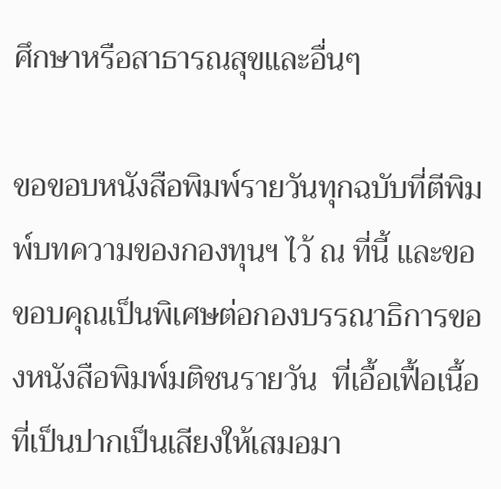ศึกษาหรือสาธารณสุขและอื่นๆ

ขอขอบหนังสือพิมพ์รายวันทุกฉบับที่ตีพิมพ์บทความของกองทุนฯ ไว้ ณ ที่นี้ และขอขอบคุณเป็นพิเศษต่อกองบรรณาธิการของหนังสือพิมพ์มติชนรายวัน  ที่เอื้อเฟื้อเนื้อที่เป็นปากเป็นเสียงให้เสมอมา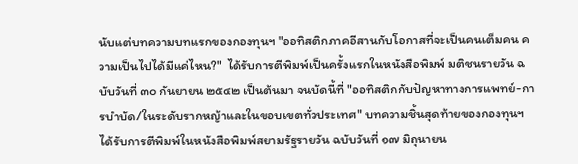นับแต่บทความบทแรกของกองทุนฯ "ออทิสติกภาคอีสานกับโอกาสที่จะเป็นคนเต็มคน ความเป็นไปได้มีแค่ไหน?"  ได้รับการตีพิมพ์เป็นครั้งแรกในหนังสือพิมพ์ มติชนรายวัน ฉบับวันที่ ๓๐ กันยายน ๒๕๔๒ เป็นต้นมา จนบัดนี้ที่ "ออทิสติกกับปัญหาทางการแพทย์-การบำบัด/ในระดับรากหญ้าและในขอบเขตทั่วประเทศ" บทความชิ้นสุดท้ายของกองทุนฯ ได้รับการตีพิมพ์ในหนังสือพิมพ์สยามรัฐรายวัน ฉบับวันที่ ๑๗ มิถุนายน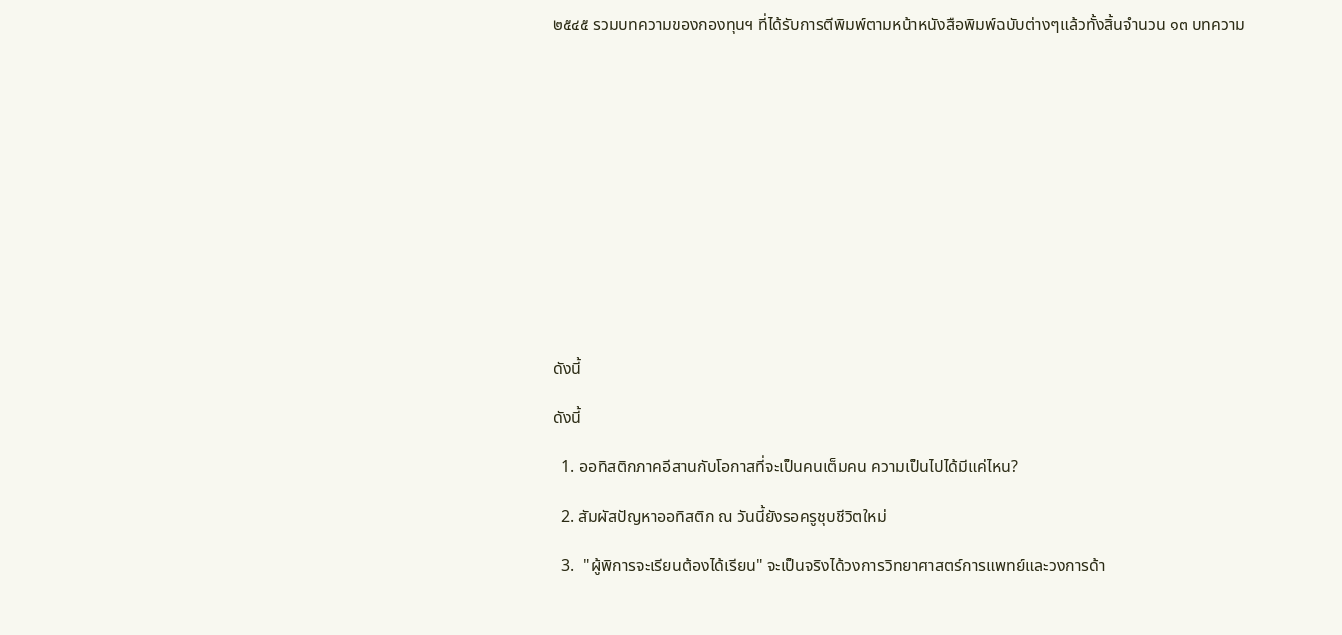๒๕๔๕ รวมบทความของกองทุนฯ ที่ได้รับการตีพิมพ์ตามหน้าหนังสือพิมพ์ฉบับต่างๆแล้วทั้งสิ้นจำนวน ๑๓ บทความ













ดังนี้

ดังนี้

  1. ออทิสติกภาคอีสานกับโอกาสที่จะเป็นคนเต็มคน ความเป็นไปได้มีแค่ไหน?

  2. สัมผัสปัญหาออทิสติก ณ วันนี้ยังรอครูชุบชีวิตใหม่

  3.  "ผู้พิการจะเรียนต้องได้เรียน" จะเป็นจริงได้วงการวิทยาศาสตร์การแพทย์และวงการด้า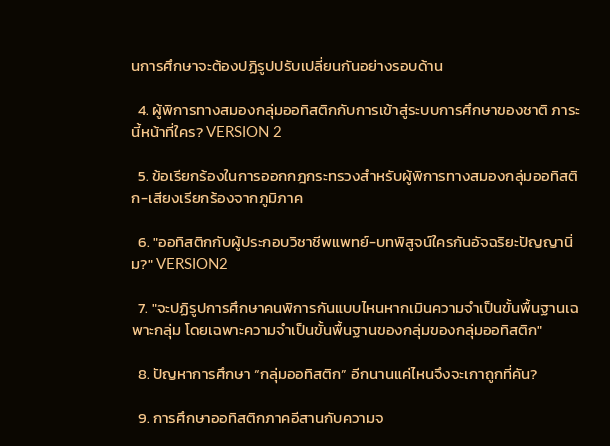นการศึกษาจะต้องปฏิรูปปรับเปลี่ยนกันอย่างรอบด้าน

  4. ผู้พิการทางสมองกลุ่มออทิสติกกับการเข้าสู่ระบบการศึกษาของชาติ ภาระนี้หน้าที่ใคร? VERSION 2

  5. ข้อเรียกร้องในการออกกฎกระทรวงสำหรับผู้พิการทางสมองกลุ่มออทิสติก-เสียงเรียกร้องจากภูมิภาค

  6. "ออทิสติกกับผู้ประกอบวิชาชีพแพทย์-บทพิสูจน์ใครกันอัจฉริยะปัญญานิ่ม?" VERSION2

  7. "จะปฏิรูปการศึกษาคนพิการกันแบบไหนหากเมินความจำเป็นขั้นพื้นฐานเฉพาะกลุ่ม โดยเฉพาะความจำเป็นขั้นพื้นฐานของกลุ่มของกลุ่มออทิสติก"

  8. ปัญหาการศึกษา “กลุ่มออทิสติก” อีกนานแค่ไหนจึงจะเกาถูกที่คัน?

  9. การศึกษาออทิสติกภาคอีสานกับความจ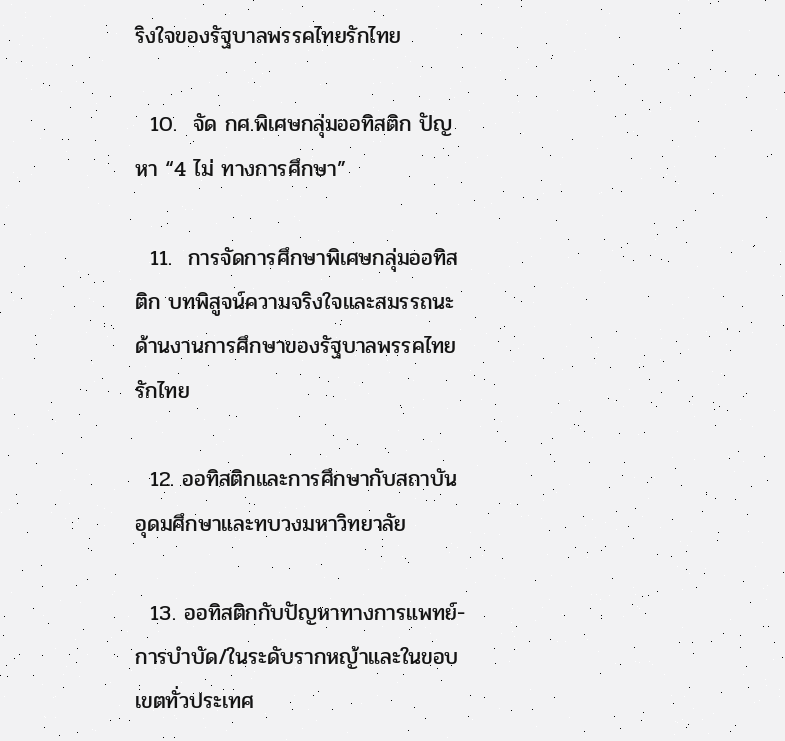ริงใจของรัฐบาลพรรคไทยรักไทย

  10.  จัด กศ.พิเศษกลุ่มออทิสติก ปัญหา “4 ไม่ ทางการศึกษา”

  11.  การจัดการศึกษาพิเศษกลุ่มออทิสติก บทพิสูจน์ความจริงใจและสมรรถนะด้านงานการศึกษาของรัฐบาลพรรคไทยรักไทย

  12. ออทิสติกและการศึกษากับสถาบันอุดมศึกษาและทบวงมหาวิทยาลัย

  13. ออทิสติกกับปัญหาทางการแพทย์-การบำบัด/ในระดับรากหญ้าและในขอบเขตทั่วประเทศ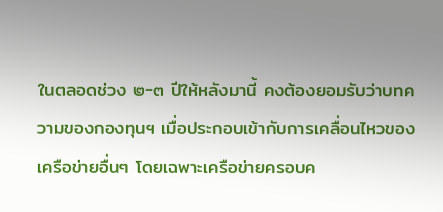ในตลอดช่วง ๒-๓ ปีให้หลังมานี้ คงต้องยอมรับว่าบทความของกองทุนฯ เมื่อประกอบเข้ากับการเคลื่อนไหวของเครือข่ายอื่นๆ โดยเฉพาะเครือข่ายครอบค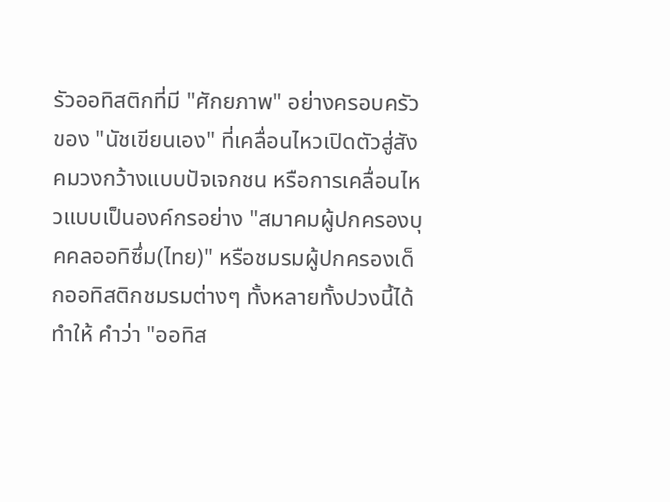รัวออทิสติกที่มี "ศักยภาพ" อย่างครอบครัวของ "นัชเขียนเอง" ที่เคลื่อนไหวเปิดตัวสู่สังคมวงกว้างแบบปัจเจกชน หรือการเคลื่อนไหวแบบเป็นองค์กรอย่าง "สมาคมผู้ปกครองบุคคลออทิซึ่ม(ไทย)" หรือชมรมผู้ปกครองเด็กออทิสติกชมรมต่างๆ ทั้งหลายทั้งปวงนี้ได้ทำให้ คำว่า "ออทิส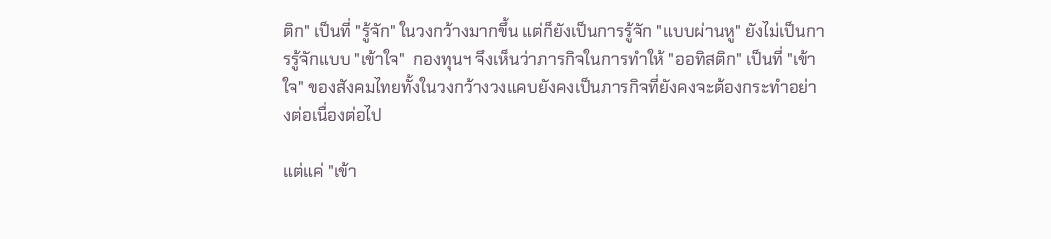ติก" เป็นที่ "รู้จัก" ในวงกว้างมากขึ้น แต่ก็ยังเป็นการรู้จัก "แบบผ่านหู" ยังไม่เป็นการรู้จักแบบ "เข้าใจ"  กองทุนฯ จึงเห็นว่าภารกิจในการทำให้ "ออทิสติก" เป็นที่ "เข้าใจ" ของสังคมไทยทั้งในวงกว้างวงแคบยังคงเป็นภารกิจที่ยังคงจะต้องกระทำอย่างต่อเนื่องต่อไป

แต่แค่ "เข้า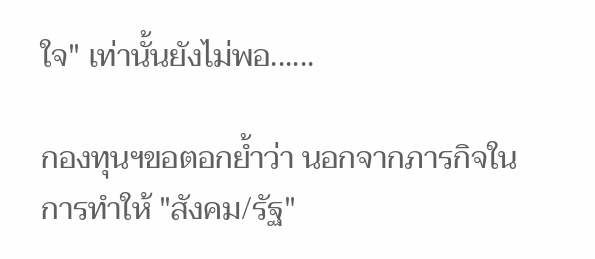ใจ" เท่านั้นยังไม่พอ......

กองทุนฯขอตอกย้ำว่า นอกจากภารกิจในการทำให้ "สังคม/รัฐ"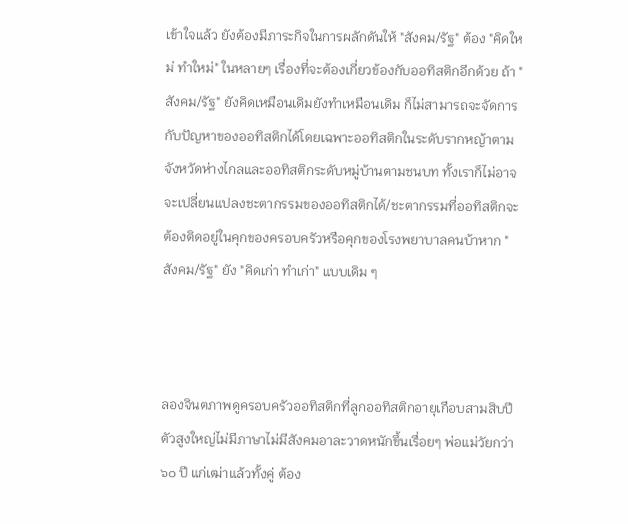เข้าใจแล้ว ยังต้องมีภาระกิจในการผลักดันให้ "สังคม/รัฐ" ต้อง "คิดใหม่ ทำใหม่" ในหลายๆ เรื่องที่จะต้องเกี่ยวข้องกับออทิสติกอีกด้วย ถ้า "สังคม/รัฐ" ยังคิดเหมือนเดิมยังทำเหมือนเดิม ก็ไม่สามารถจะจัดการกับปัญหาของออทิสติกได้โดยเฉพาะออทิสติกในระดับรากหญ้าตามจังหวัดห่างไกลและออทิสติกระดับหมู่บ้านตามชนบท ทั้งเราก็ไม่อาจจะเปลี่ยนแปลงชะตากรรมของออทิสติกได้/ชะตากรรมที่ออทิสติกจะต้องติดอยู่ในคุกของครอบครัวหรือคุกของโรงพยาบาลคนบ้าหาก "สังคม/รัฐ" ยัง "คิดเก่า ทำเก่า" แบบเดิม ๆ



ลองจินตภาพดูครอบครัวออทิสติกที่ลูกออทิสติกอายุเกือบสามสิบปี ตัวสูงใหญ่ไม่มีภาษาไม่มีสังคมอาละวาดหนักขึ้นเรื่อยๆ พ่อแม่วัยกว่า ๖๐ ปี แก่เฒ่าแล้วทั้งคู่ ต้อง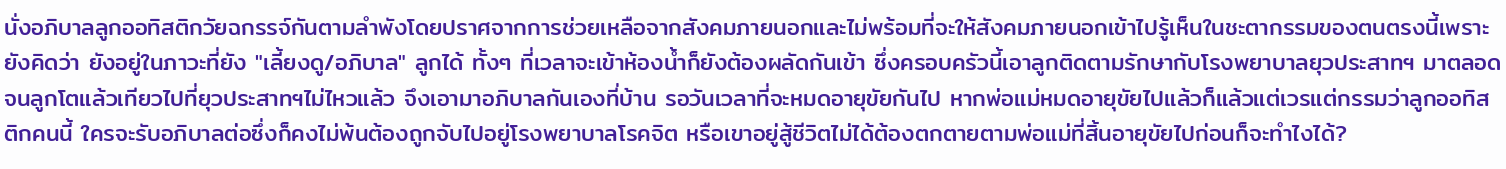นั่งอภิบาลลูกออทิสติกวัยฉกรรจ์กันตามลำพังโดยปราศจากการช่วยเหลือจากสังคมภายนอกและไม่พร้อมที่จะให้สังคมภายนอกเข้าไปรู้เห็นในชะตากรรมของตนตรงนี้เพราะยังคิดว่า ยังอยู่ในภาวะที่ยัง "เลี้ยงดู/อภิบาล" ลูกได้ ทั้งๆ ที่เวลาจะเข้าห้องน้ำก็ยังต้องผลัดกันเข้า ซึ่งครอบครัวนี้เอาลูกติดตามรักษากับโรงพยาบาลยุวประสาทฯ มาตลอด จนลูกโตแล้วเทียวไปที่ยุวประสาทฯไม่ไหวแล้ว จึงเอามาอภิบาลกันเองที่บ้าน รอวันเวลาที่จะหมดอายุขัยกันไป หากพ่อแม่หมดอายุขัยไปแล้วก็แล้วแต่เวรแต่กรรมว่าลูกออทิสติกคนนี้ ใครจะรับอภิบาลต่อซึ่งก็คงไม่พ้นต้องถูกจับไปอยู่โรงพยาบาลโรคจิต หรือเขาอยู่สู้ชีวิตไม่ได้ต้องตกตายตามพ่อแม่ที่สิ้นอายุขัยไปก่อนก็จะทำไงได้?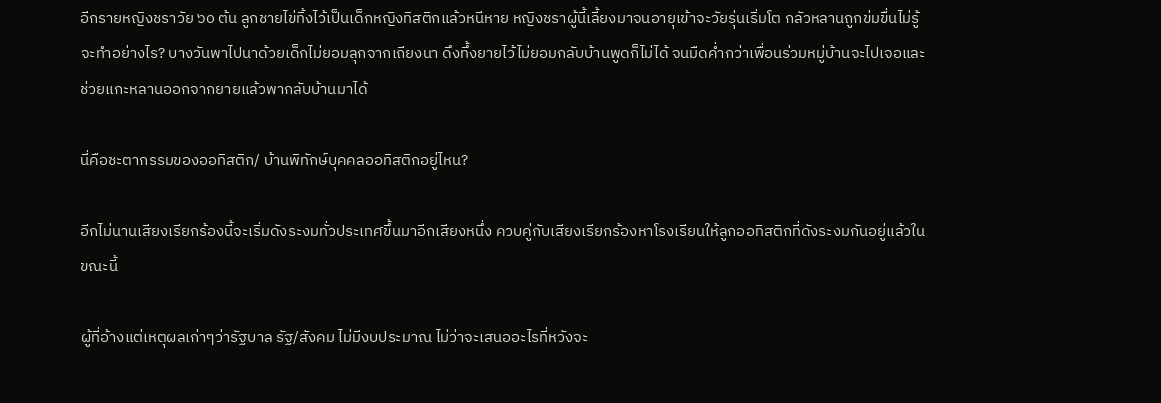อีกรายหญิงชราวัย ๖๐ ต้น ลูกชายไข่ทิ้งไว้เป็นเด็กหญิงทิสติกแล้วหนีหาย หญิงชราผู้นี้เลี้ยงมาจนอายุเข้าจะวัยรุ่นเริ่มโต กลัวหลานถูกข่มขื่นไม่รู้จะทำอย่างไร? บางวันพาไปนาด้วยเด็กไม่ยอมลุกจากเถียงนา ดึงทึ้งยายไว้ไม่ยอมกลับบ้านพูดก็ไม่ได้ จนมืดค่ำกว่าเพื่อนร่วมหมู่บ้านจะไปเจอและช่วยแกะหลานออกจากยายแล้วพากลับบ้านมาได้

นี่คือชะตากรรมของออทิสติก/ บ้านพิทักษ์บุคคลออทิสติกอยู่ไหน?

อีกไม่นานเสียงเรียกร้องนี้จะเริ่มดังระงมทั่วประเทศขึ้นมาอีกเสียงหนึ่ง ควบคู่กับเสียงเรียกร้องหาโรงเรียนให้ลูกออทิสติกที่ดังระงมกันอยู่แล้วในขณะนี้

ผู้ที่อ้างแต่เหตุผลเก่าๆว่ารัฐบาล รัฐ/สังคม ไม่มีงบประมาณ ไม่ว่าจะเสนออะไรที่หวังจะ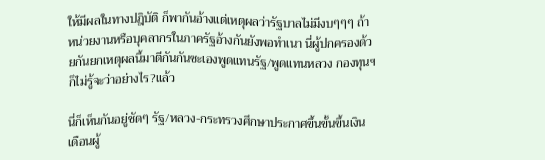ให้มีผลในทางปฎิบัติ ก็พากันอ้างแต่เหตุผลว่ารัฐบาลไม่มีงบๆๆๆ ถ้าหน่วยงานหรือบุคลากรในภาครัฐอ้างกันยังพอทำเนา นี่ผู้ปกครองด้วยกันยกเหตุผลนี้มาตีกันกันซะเองพูดแทนรัฐ/พูดแทนหลวง กองทุนฯ ก็ไม่รู้จะว่าอย่างไร?แล้ว

นี่ก็เห็นกันอยู่ชัดๆ รัฐ/หลวง-กระทรวงศึกษาประกาศขึ้นขั้นขึ้นเงินเดือนผู้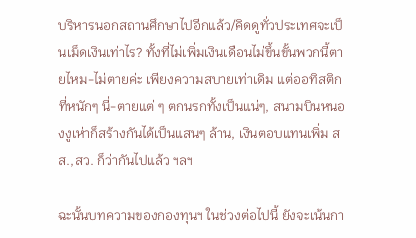บริหารนอกสถานศึกษาไปอีกแล้ว/คิดดูทั่วประเทศจะเป็นเม็ดเงินเท่าไร? ทั้งที่ไม่เพิ่มเงินเดือนไม่ขึ้นขั้นพวกนี้ตายไหม-ไม่ตายค่ะ เพียงความสบายเท่าเดิม แต่ออทิสติกที่หนักๆ นี่-ตายแต่ ๆ ตกนรกทั้งเป็นแน่ๆ, สนามบินหนองงูเห่าก็สร้างกันได้เป็นแสนๆ ล้าน, เงินตอบแทนเพิ่ม สส.,สว. ก็ว่ากันไปแล้ว ฯลฯ

ฉะนั้นบทความของกองทุนฯ ในช่วงต่อไปนี้ ยังจะเน้นกา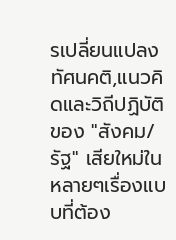รเปลี่ยนแปลงทัศนคติ,แนวคิดและวิถีปฏิบัติ ของ "สังคม/รัฐ" เสียใหม่ในหลายๆเรื่องแบบที่ต้อง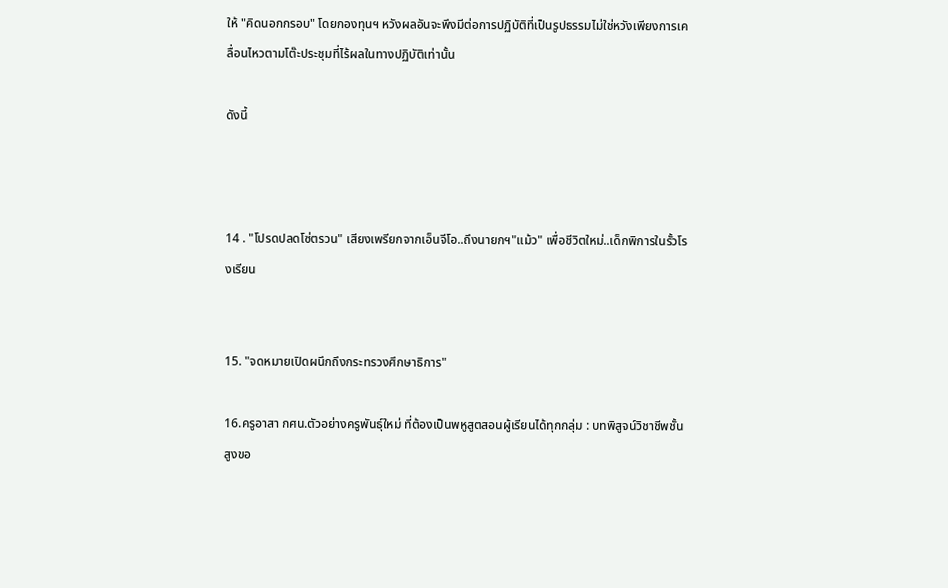ให้ "คิดนอกกรอบ" โดยกองทุนฯ หวังผลอันจะพึงมีต่อการปฏิบัติที่เป็นรูปธรรมไม่ใช่หวังเพียงการเคลื่อนไหวตามโต๊ะประชุมที่ไร้ผลในทางปฏิบัติเท่านั้น

ดังนี้



14 . "โปรดปลดโซ่ตรวน" เสียงเพรียกจากเอ็นจีโอ..ถึงนายกฯ"แม้ว" เพื่อชีวิตใหม่..เด็กพิการในรั้วโรงเรียน


15. "จดหมายเปิดผนึกถึงกระทรวงศึกษาธิการ"

16.ครูอาสา กศน.ตัวอย่างครูพันธุ์ใหม่ ที่ต้องเป็นพหูสูตสอนผู้เรียนได้ทุกกลุ่ม : บทพิสูจน์วิชาชีพชั้นสูงขอ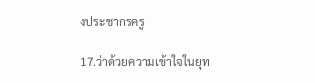งประชากรครู

17.ว่าด้วยความเข้าใจในยุท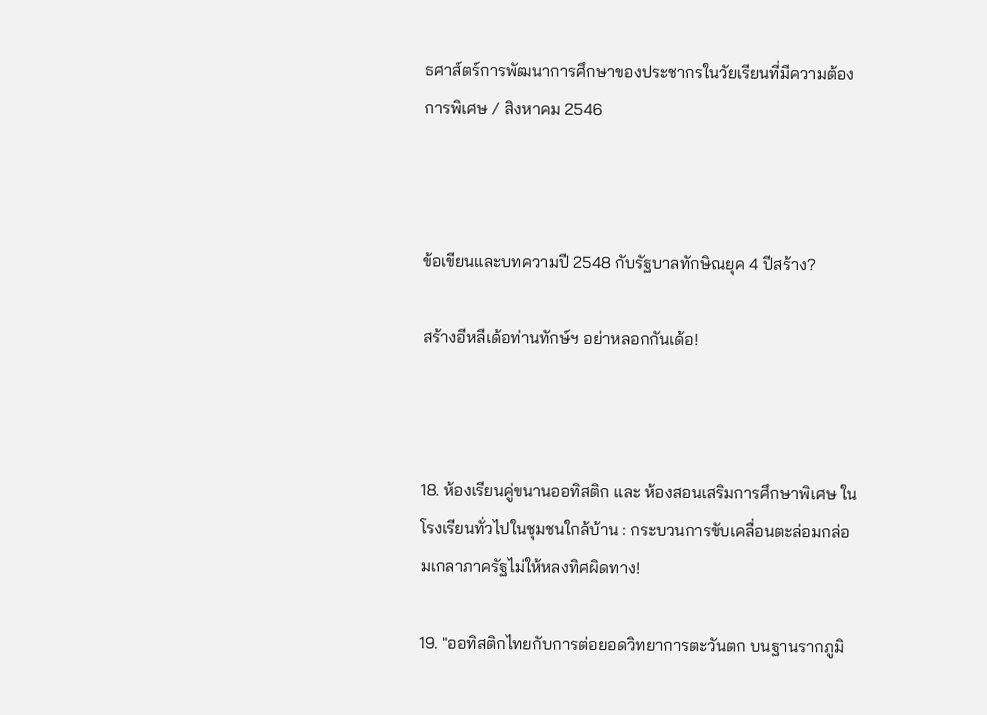ธศาส์ตร์การพัฒนาการศึกษาของประชากรในวัยเรียนที่มีความต้องการพิเศษ / สิงหาคม 2546



ข้อเขียนและบทความปี 2548 กับรัฐบาลทักษิณยุค 4 ปีสร้าง?

สร้างอีหลีเด้อท่านทักษ์ฯ อย่าหลอกกันเด้อ!



18. ห้องเรียนคู่ขนานออทิสติก และ ห้องสอนเสริมการศึกษาพิเศษ ในโรงเรียนทั่วไปในชุมชนใกล้บ้าน : กระบวนการขับเคลื่อนตะล่อมกล่อมเกลาภาครัฐไม่ให้หลงทิศผิดทาง!

19. "ออทิสติกไทยกับการต่อยอดวิทยาการตะวันตก บนฐานรากภูมิ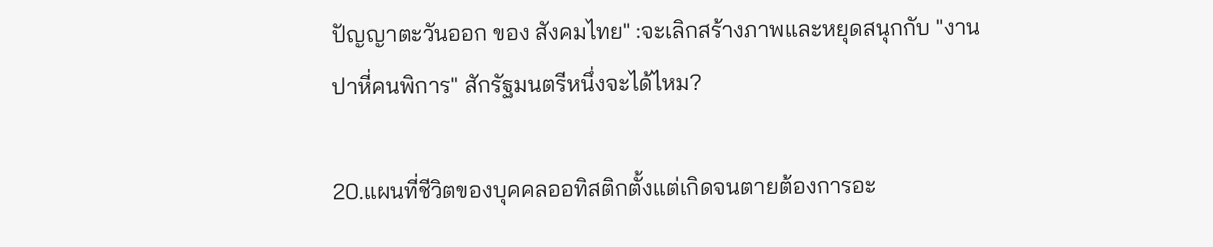ปัญญาตะวันออก ของ สังคมไทย" :จะเลิกสร้างภาพและหยุดสนุกกับ "งานปาหี่คนพิการ" สักรัฐมนตรีหนึ่งจะได้ไหม?

20.แผนที่ชีวิตของบุคคลออทิสติกตั้งแต่เกิดจนตายต้องการอะ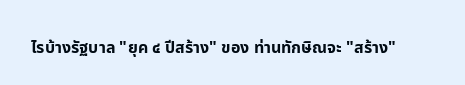ไรบ้างรัฐบาล "ยุค ๔ ปีสร้าง" ของ ท่านทักษิณจะ "สร้าง"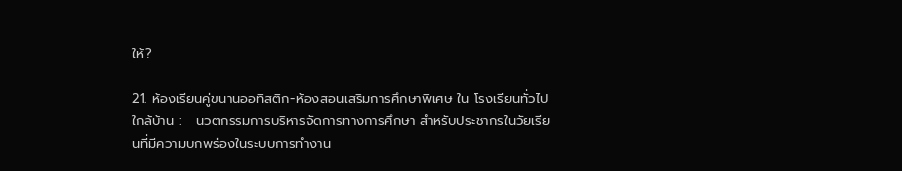ให้?

21. ห้องเรียนคู่ขนานออทิสติก-ห้องสอนเสริมการศึกษาพิเศษ ใน โรงเรียนทั่วไปใกล้บ้าน :   นวตกรรมการบริหารจัดการทางการศึกษา สำหรับประชากรในวัยเรียนที่มีความบกพร่องในระบบการทำงาน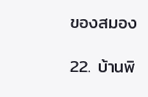ของสมอง

22. บ้านพิ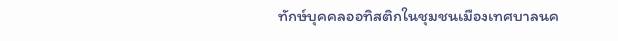ทักษ์บุคคลออทิสติกในชุมชนเมืองเทศบาลนค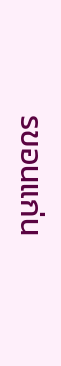รขอนแก่น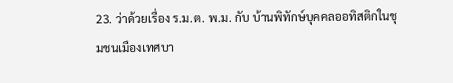23. ว่าด้วยเรื่อง ร.ม.ต. พ.ม. กับ บ้านพิทักษ์บุคคลออทิสติกในชุมชนเมืองเทศบา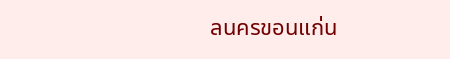ลนครขอนแก่น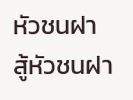หัวชนฝา สู้หัวชนฝา